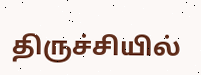திருச்சியில்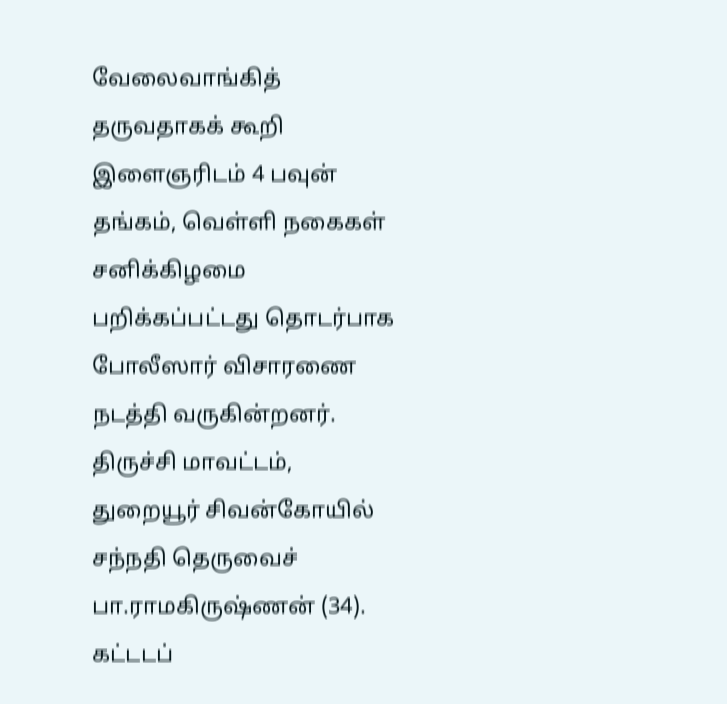வேலைவாங்கித் தருவதாகக் கூறி இளைஞரிடம் 4 பவுன் தங்கம், வெள்ளி நகைகள் சனிக்கிழமை பறிக்கப்பட்டது தொடர்பாக போலீஸார் விசாரணை நடத்தி வருகின்றனர்.
திருச்சி மாவட்டம், துறையூர் சிவன்கோயில் சந்நதி தெருவைச் பா.ராமகிருஷ்ணன் (34). கட்டடப்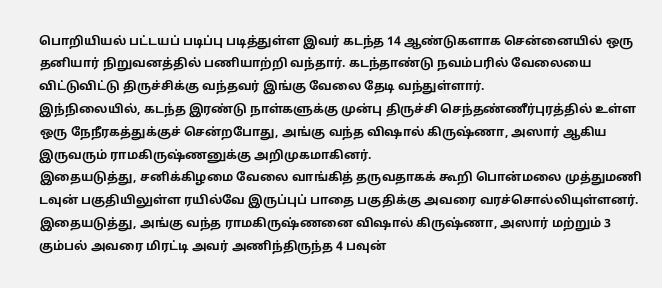பொறியியல் பட்டயப் படிப்பு படித்துள்ள இவர் கடந்த 14 ஆண்டுகளாக சென்னையில் ஒரு தனியார் நிறுவனத்தில் பணியாற்றி வந்தார். கடந்தாண்டு நவம்பரில் வேலையை விட்டுவிட்டு திருச்சிக்கு வந்தவர் இங்கு வேலை தேடி வந்துள்ளார்.
இந்நிலையில், கடந்த இரண்டு நாள்களுக்கு முன்பு திருச்சி செந்தண்ணீர்புரத்தில் உள்ள ஒரு நேநீரகத்துக்குச் சென்றபோது, அங்கு வந்த விஷால் கிருஷ்ணா, அஸார் ஆகிய இருவரும் ராமகிருஷ்ணனுக்கு அறிமுகமாகினர்.
இதையடுத்து, சனிக்கிழமை வேலை வாங்கித் தருவதாகக் கூறி பொன்மலை முத்துமணி டவுன் பகுதியிலுள்ள ரயில்வே இருப்புப் பாதை பகுதிக்கு அவரை வரச்சொல்லியுள்ளனர். இதையடுத்து, அங்கு வந்த ராமகிருஷ்ணனை விஷால் கிருஷ்ணா, அஸார் மற்றும் 3 கும்பல் அவரை மிரட்டி அவர் அணிந்திருந்த 4 பவுன்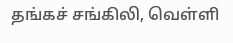தங்கச் சங்கிலி, வெள்ளி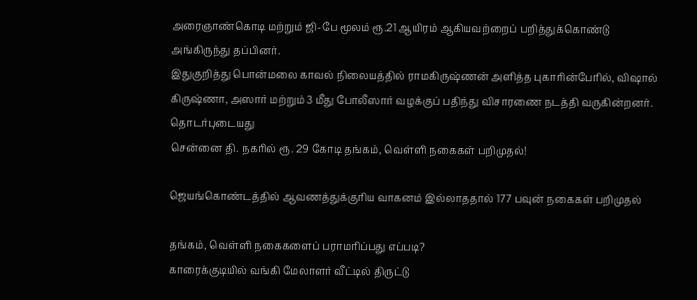அரைஞாண்கொடி மற்றும் ஜி-பே மூலம் ரூ.21 ஆயிரம் ஆகியவற்றைப் பறித்துக்கொண்டு அங்கிருந்து தப்பினர்.
இதுகுறித்து பொன்மலை காவல் நிலையத்தில் ராமகிருஷ்ணன் அளித்த புகாரின்பேரில், விஷால் கிருஷ்ணா, அஸார் மற்றும் 3 மீது போலீஸார் வழக்குப் பதிந்து விசாரணை நடத்தி வருகின்றனர்.
தொடர்புடையது
சென்னை தி. நகரில் ரூ. 29 கோடி தங்கம், வெள்ளி நகைகள் பறிமுதல்!

ஜெயங்கொண்டத்தில் ஆவணத்துக்குரிய வாகனம் இல்லாததால் 177 பவுன் நகைகள் பறிமுதல்

தங்கம், வெள்ளி நகைகளைப் பராமரிப்பது எப்படி?
காரைக்குடியில் வங்கி மேலாளர் வீட்டில் திருட்டு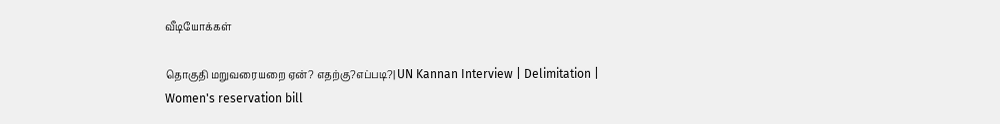வீடியோக்கள்

தொகுதி மறுவரையறை ஏன்? எதற்கு?எப்படி?| UN Kannan Interview | Delimitation | Women's reservation bill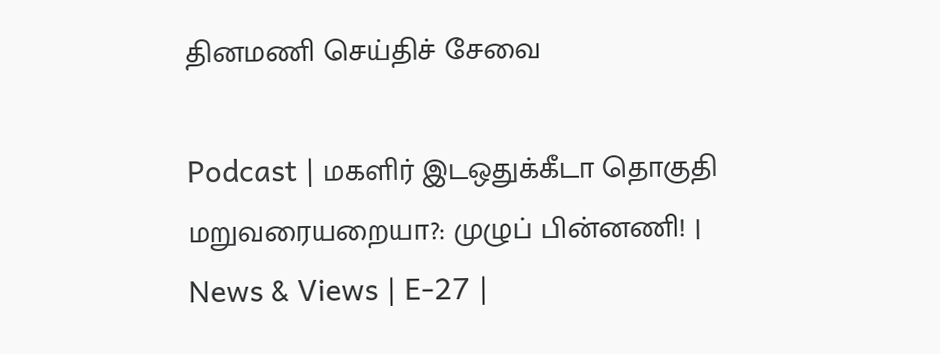தினமணி செய்திச் சேவை

Podcast | மகளிர் இடஒதுக்கீடா தொகுதி மறுவரையறையா?: முழுப் பின்னணி! | News & Views | E-27 |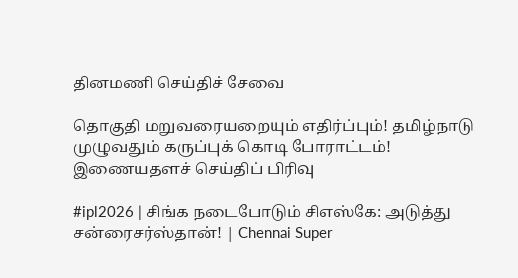தினமணி செய்திச் சேவை

தொகுதி மறுவரையறையும் எதிர்ப்பும்! தமிழ்நாடு முழுவதும் கருப்புக் கொடி போராட்டம்!
இணையதளச் செய்திப் பிரிவு

#ipl2026 | சிங்க நடைபோடும் சிஎஸ்கே: அடுத்து சன்ரைசர்ஸ்தான்! | Chennai Super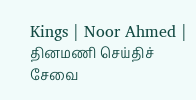Kings | Noor Ahmed |
தினமணி செய்திச் சேவை